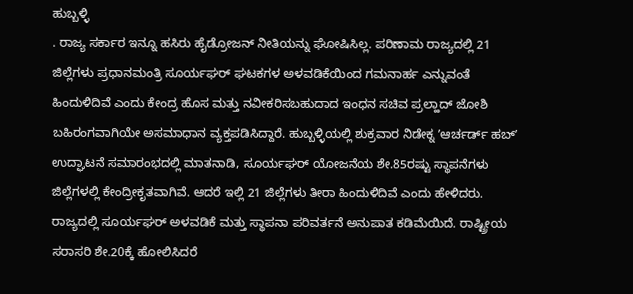ಹುಬ್ಬಳ್ಳಿ
. ರಾಜ್ಯ ಸರ್ಕಾರ ಇನ್ನೂ ಹಸಿರು ಹೈಡ್ರೋಜನ್ ನೀತಿಯನ್ನು ಘೋಷಿಸಿಲ್ಲ. ಪರಿಣಾಮ ರಾಜ್ಯದಲ್ಲಿ 21 ಜಿಲ್ಲೆಗಳು ಪ್ರಧಾನಮಂತ್ರಿ ಸೂರ್ಯಘರ್ ಘಟಕಗಳ ಅಳವಡಿಕೆಯಿಂದ ಗಮನಾರ್ಹ ಎನ್ನುವಂತೆ ಹಿಂದುಳಿದಿವೆ ಎಂದು ಕೇಂದ್ರ ಹೊಸ ಮತ್ತು ನವೀಕರಿಸಬಹುದಾದ ಇಂಧನ ಸಚಿವ ಪ್ರಲ್ಹಾದ್ ಜೋಶಿ ಬಹಿರಂಗವಾಗಿಯೇ ಅಸಮಾಧಾನ ವ್ಯಕ್ತಪಡಿಸಿದ್ದಾರೆ. ಹುಬ್ಬಳ್ಳಿಯಲ್ಲಿ ಶುಕ್ರವಾರ ನಿಡೇಕ್ನ ʼಆರ್ಚರ್ಡ್ ಹಬ್ʼ ಉದ್ಘಾಟನೆ ಸಮಾರಂಭದಲ್ಲಿ ಮಾತನಾಡಿ, ಸೂರ್ಯಘರ್ ಯೋಜನೆಯ ಶೇ.85ರಷ್ಟು ಸ್ಥಾಪನೆಗಳು ಜಿಲ್ಲೆಗಳಲ್ಲಿ ಕೇಂದ್ರೀಕೃತವಾಗಿವೆ. ಆದರೆ ಇಲ್ಲಿ 21 ಜಿಲ್ಲೆಗಳು ತೀರಾ ಹಿಂದುಳಿದಿವೆ ಎಂದು ಹೇಳಿದರು.
ರಾಜ್ಯದಲ್ಲಿ ಸೂರ್ಯಘರ್ ಅಳವಡಿಕೆ ಮತ್ತು ಸ್ಥಾಪನಾ ಪರಿವರ್ತನೆ ಅನುಪಾತ ಕಡಿಮೆಯಿದೆ. ರಾಷ್ಟ್ರೀಯ ಸರಾಸರಿ ಶೇ.20ಕ್ಕೆ ಹೋಲಿಸಿದರೆ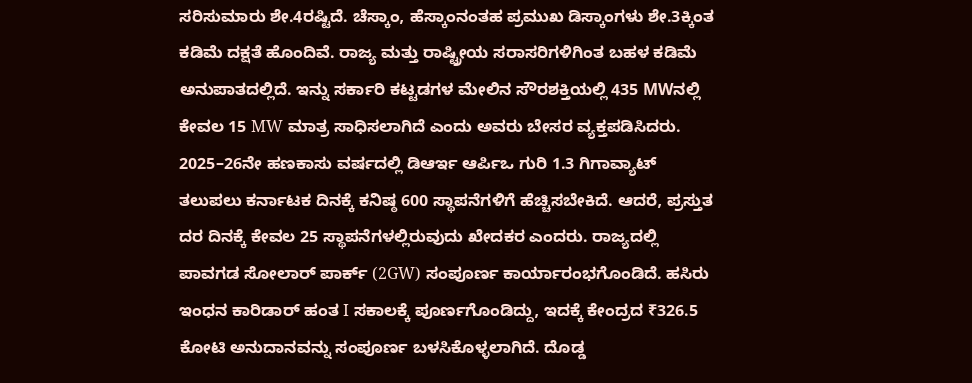ಸರಿಸುಮಾರು ಶೇ.4ರಷ್ಟಿದೆ. ಚೆಸ್ಕಾಂ, ಹೆಸ್ಕಾಂನಂತಹ ಪ್ರಮುಖ ಡಿಸ್ಕಾಂಗಳು ಶೇ.3ಕ್ಕಿಂತ ಕಡಿಮೆ ದಕ್ಷತೆ ಹೊಂದಿವೆ. ರಾಜ್ಯ ಮತ್ತು ರಾಷ್ಟ್ರೀಯ ಸರಾಸರಿಗಳಿಗಿಂತ ಬಹಳ ಕಡಿಮೆ ಅನುಪಾತದಲ್ಲಿದೆ. ಇನ್ನು ಸರ್ಕಾರಿ ಕಟ್ಟಡಗಳ ಮೇಲಿನ ಸೌರಶಕ್ತಿಯಲ್ಲಿ 435 MWನಲ್ಲಿ ಕೇವಲ 15 MW ಮಾತ್ರ ಸಾಧಿಸಲಾಗಿದೆ ಎಂದು ಅವರು ಬೇಸರ ವ್ಯಕ್ತಪಡಿಸಿದರು.
2025–26ನೇ ಹಣಕಾಸು ವರ್ಷದಲ್ಲಿ ಡಿಆರ್ಇ ಆರ್ಪಿಒ ಗುರಿ 1.3 ಗಿಗಾವ್ಯಾಟ್ ತಲುಪಲು ಕರ್ನಾಟಕ ದಿನಕ್ಕೆ ಕನಿಷ್ಠ 600 ಸ್ಥಾಪನೆಗಳಿಗೆ ಹೆಚ್ಚಿಸಬೇಕಿದೆ. ಆದರೆ, ಪ್ರಸ್ತುತ ದರ ದಿನಕ್ಕೆ ಕೇವಲ 25 ಸ್ಥಾಪನೆಗಳಲ್ಲಿರುವುದು ಖೇದಕರ ಎಂದರು. ರಾಜ್ಯದಲ್ಲಿ ಪಾವಗಡ ಸೋಲಾರ್ ಪಾರ್ಕ್ (2GW) ಸಂಪೂರ್ಣ ಕಾರ್ಯಾರಂಭಗೊಂಡಿದೆ. ಹಸಿರು ಇಂಧನ ಕಾರಿಡಾರ್ ಹಂತ I ಸಕಾಲಕ್ಕೆ ಪೂರ್ಣಗೊಂಡಿದ್ದು, ಇದಕ್ಕೆ ಕೇಂದ್ರದ ₹326.5 ಕೋಟಿ ಅನುದಾನವನ್ನು ಸಂಪೂರ್ಣ ಬಳಸಿಕೊಳ್ಳಲಾಗಿದೆ. ದೊಡ್ಡ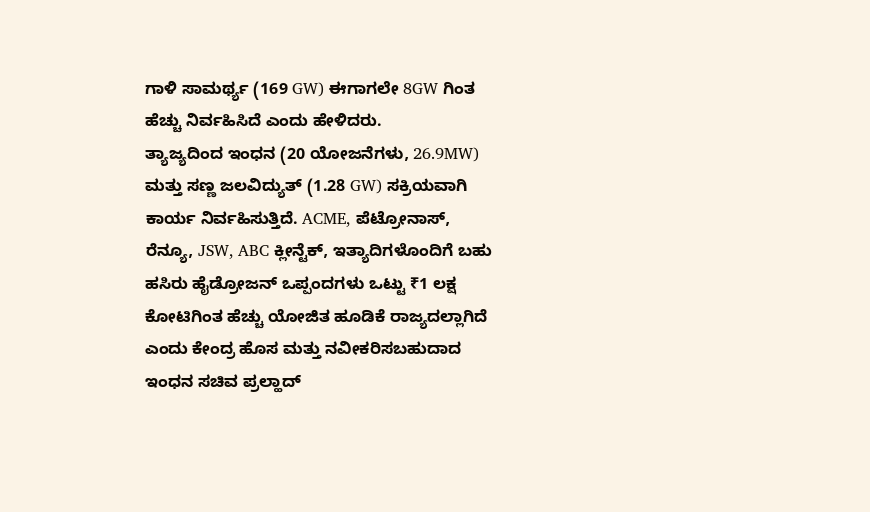ಗಾಳಿ ಸಾಮರ್ಥ್ಯ (169 GW) ಈಗಾಗಲೇ 8GW ಗಿಂತ ಹೆಚ್ಚು ನಿರ್ವಹಿಸಿದೆ ಎಂದು ಹೇಳಿದರು.
ತ್ಯಾಜ್ಯದಿಂದ ಇಂಧನ (20 ಯೋಜನೆಗಳು, 26.9MW) ಮತ್ತು ಸಣ್ಣ ಜಲವಿದ್ಯುತ್ (1.28 GW) ಸಕ್ರಿಯವಾಗಿ ಕಾರ್ಯ ನಿರ್ವಹಿಸುತ್ತಿದೆ. ACME, ಪೆಟ್ರೋನಾಸ್, ರೆನ್ಯೂ, JSW, ABC ಕ್ಲೀನ್ಟೆಕ್, ಇತ್ಯಾದಿಗಳೊಂದಿಗೆ ಬಹು ಹಸಿರು ಹೈಡ್ರೋಜನ್ ಒಪ್ಪಂದಗಳು ಒಟ್ಟು ₹1 ಲಕ್ಷ ಕೋಟಿಗಿಂತ ಹೆಚ್ಚು ಯೋಜಿತ ಹೂಡಿಕೆ ರಾಜ್ಯದಲ್ಲಾಗಿದೆ ಎಂದು ಕೇಂದ್ರ ಹೊಸ ಮತ್ತು ನವೀಕರಿಸಬಹುದಾದ ಇಂಧನ ಸಚಿವ ಪ್ರಲ್ಹಾದ್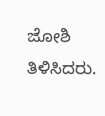ಜೋಶಿ ತಿಳಿಸಿದರು.